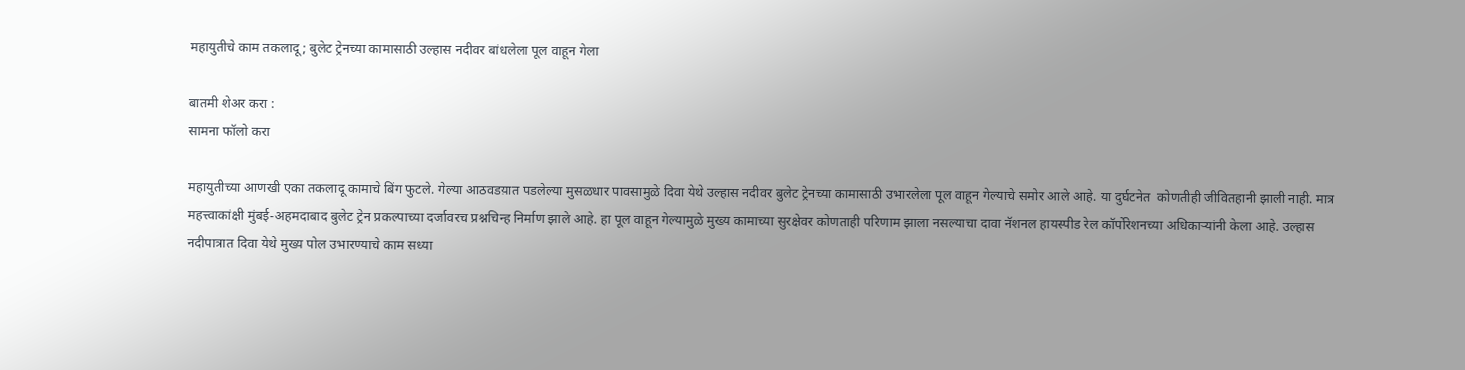महायुतीचे काम तकलादू; बुलेट ट्रेनच्या कामासाठी उल्हास नदीवर बांधलेला पूल वाहून गेला

बातमी शेअर करा :
सामना फॉलो करा

महायुतीच्या आणखी एका तकलादू कामाचे बिंग फुटले. गेल्या आठवडय़ात पडलेल्या मुसळधार पावसामुळे दिवा येथे उल्हास नदीवर बुलेट ट्रेनच्या कामासाठी उभारलेला पूल वाहून गेल्याचे समोर आले आहे. या दुर्घटनेत  कोणतीही जीवितहानी झाली नाही. मात्र महत्त्वाकांक्षी मुंबई-अहमदाबाद बुलेट ट्रेन प्रकल्पाच्या दर्जावरच प्रश्नचिन्ह निर्माण झाले आहे. हा पूल वाहून गेल्यामुळे मुख्य कामाच्या सुरक्षेवर कोणताही परिणाम झाला नसल्याचा दावा नॅशनल हायस्पीड रेल कॉर्पोरेशनच्या अधिकाऱ्यांनी केला आहे. उल्हास नदीपात्रात दिवा येथे मुख्य पोल उभारण्याचे काम सध्या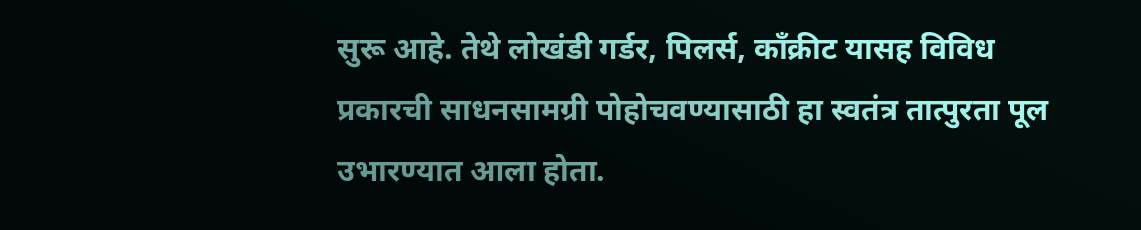सुरू आहे. तेथे लोखंडी गर्डर, पिलर्स, काँक्रीट यासह विविध प्रकारची साधनसामग्री पोहोचवण्यासाठी हा स्वतंत्र तात्पुरता पूल उभारण्यात आला होता.